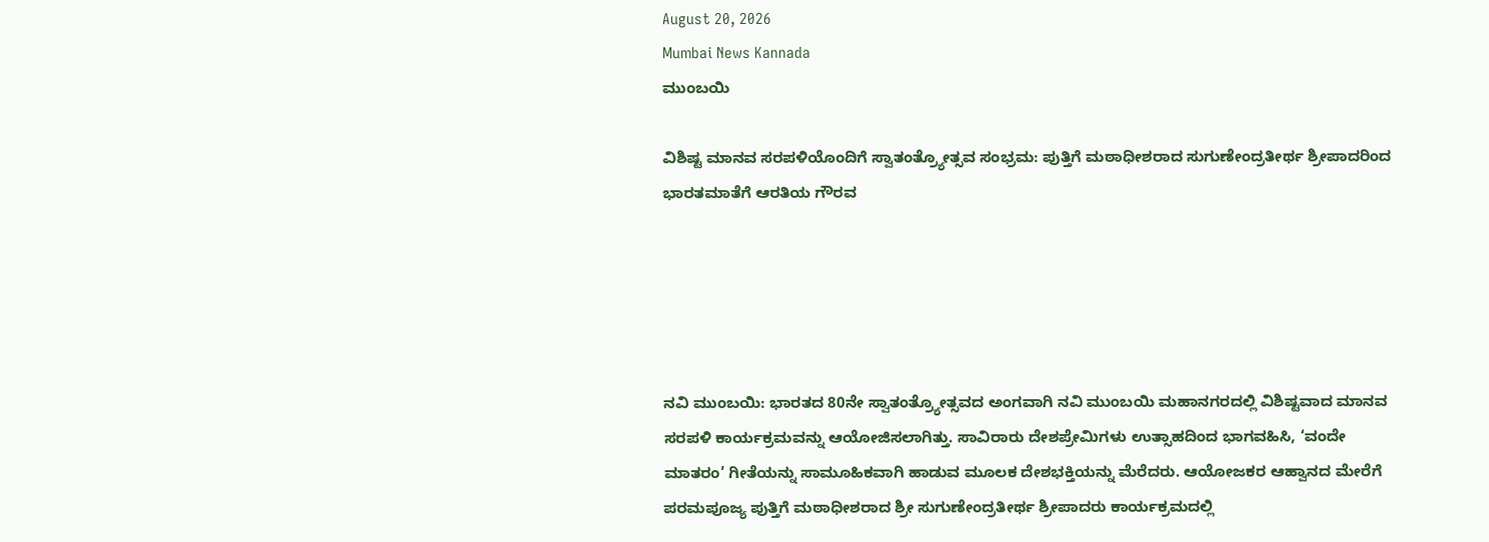August 20, 2026
Mumbai News Kannada
ಮುಂಬಯಿ

ವಿಶಿಷ್ಟ ಮಾನವ ಸರಪಳಿಯೊಂದಿಗೆ ಸ್ವಾತಂತ್ರ್ಯೋತ್ಸವ ಸಂಭ್ರಮ: ಪುತ್ತಿಗೆ ಮಠಾಧೀಶರಾದ ಸುಗುಣೇಂದ್ರತೀರ್ಥ ಶ್ರೀಪಾದರಿಂದ ಭಾರತಮಾತೆಗೆ ಆರತಿಯ ಗೌರವ





ನವಿ ಮುಂಬಯಿ: ಭಾರತದ 80ನೇ ಸ್ವಾತಂತ್ರ್ಯೋತ್ಸವದ ಅಂಗವಾಗಿ ನವಿ ಮುಂಬಯಿ ಮಹಾನಗರದಲ್ಲಿ ವಿಶಿಷ್ಟವಾದ ಮಾನವ ಸರಪಳಿ ಕಾರ್ಯಕ್ರಮವನ್ನು ಆಯೋಜಿಸಲಾಗಿತ್ತು. ಸಾವಿರಾರು ದೇಶಪ್ರೇಮಿಗಳು ಉತ್ಸಾಹದಿಂದ ಭಾಗವಹಿಸಿ, ‘ವಂದೇ ಮಾತರಂ’ ಗೀತೆಯನ್ನು ಸಾಮೂಹಿಕವಾಗಿ ಹಾಡುವ ಮೂಲಕ ದೇಶಭಕ್ತಿಯನ್ನು ಮೆರೆದರು. ಆಯೋಜಕರ ಆಹ್ವಾನದ ಮೇರೆಗೆ ಪರಮಪೂಜ್ಯ ಪುತ್ತಿಗೆ ಮಠಾಧೀಶರಾದ ಶ್ರೀ ಸುಗುಣೇಂದ್ರತೀರ್ಥ ಶ್ರೀಪಾದರು ಕಾರ್ಯಕ್ರಮದಲ್ಲಿ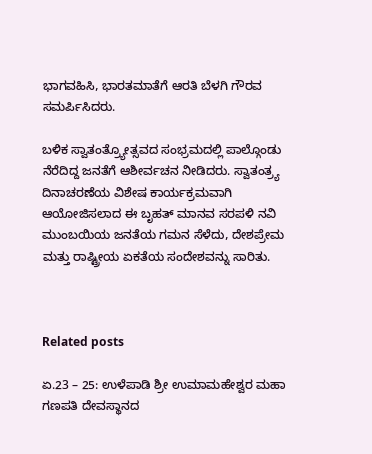ಭಾಗವಹಿಸಿ, ಭಾರತಮಾತೆಗೆ ಆರತಿ ಬೆಳಗಿ ಗೌರವ ಸಮರ್ಪಿಸಿದರು.

ಬಳಿಕ ಸ್ವಾತಂತ್ರ್ಯೋತ್ಸವದ ಸಂಭ್ರಮದಲ್ಲಿ ಪಾಲ್ಗೊಂಡು ನೆರೆದಿದ್ದ ಜನತೆಗೆ ಆಶೀರ್ವಚನ ನೀಡಿದರು. ಸ್ವಾತಂತ್ರ್ಯ ದಿನಾಚರಣೆಯ ವಿಶೇಷ ಕಾರ್ಯಕ್ರಮವಾಗಿ ಆಯೋಜಿಸಲಾದ ಈ ಬೃಹತ್ ಮಾನವ ಸರಪಳಿ ನವಿ ಮುಂಬಯಿಯ ಜನತೆಯ ಗಮನ ಸೆಳೆದು, ದೇಶಪ್ರೇಮ ಮತ್ತು ರಾಷ್ಟ್ರೀಯ ಏಕತೆಯ ಸಂದೇಶವನ್ನು ಸಾರಿತು.



Related posts

ಏ.23 – 25: ಉಳೆಪಾಡಿ ಶ್ರೀ ಉಮಾಮಹೇಶ್ವರ ಮಹಾ ಗಣಪತಿ ದೇವಸ್ಥಾನದ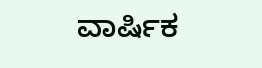ವಾರ್ಷಿಕ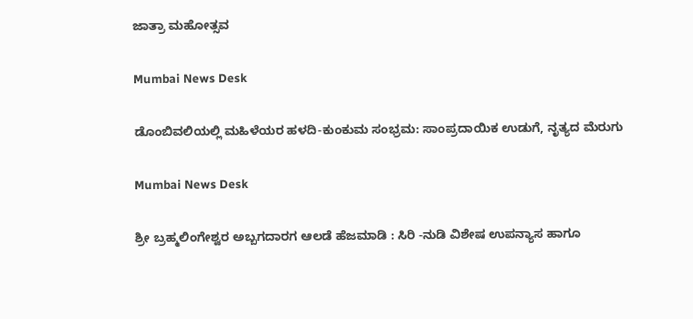ಜಾತ್ರಾ ಮಹೋತ್ಸವ

Mumbai News Desk

ಡೊಂಬಿವಲಿಯಲ್ಲಿ ಮಹಿಳೆಯರ ಹಳದಿ-ಕುಂಕುಮ ಸಂಭ್ರಮ: ಸಾಂಪ್ರದಾಯಿಕ ಉಡುಗೆ, ನೃತ್ಯದ ಮೆರುಗು

Mumbai News Desk

ಶ್ರೀ ಬ್ರಹ್ಮಲಿಂಗೇಶ್ವರ ಅಬ್ಬಗದಾರಗ ಆಲಡೆ ಹೆಜಮಾಡಿ : ಸಿರಿ -ನುಡಿ ವಿಶೇಷ ಉಪನ್ಯಾಸ ಹಾಗೂ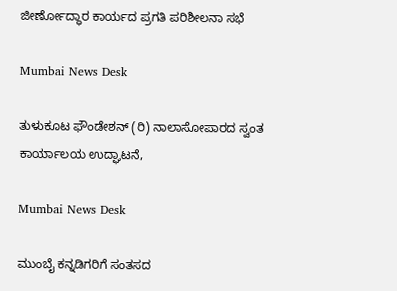ಜೀರ್ಣೋದ್ಧಾರ ಕಾರ್ಯದ ಪ್ರಗತಿ ಪರಿಶೀಲನಾ ಸಭೆ

Mumbai News Desk

ತುಳುಕೂಟ ಫೌಂಡೇಶನ್ (ರಿ) ನಾಲಾಸೋಪಾರದ ಸ್ವಂತ ಕಾರ್ಯಾಲಯ ಉದ್ಘಾಟನೆ,

Mumbai News Desk

ಮುಂಬೈ ಕನ್ನಡಿಗರಿಗೆ ಸಂತಸದ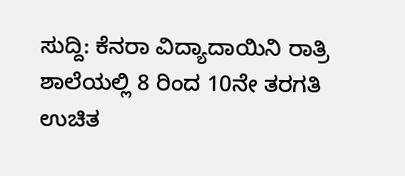ಸುದ್ದಿ: ಕೆನರಾ ವಿದ್ಯಾದಾಯಿನಿ ರಾತ್ರಿ ಶಾಲೆಯಲ್ಲಿ 8 ರಿಂದ 10ನೇ ತರಗತಿ ಉಚಿತ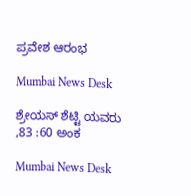ಪ್ರವೇಶ ಆರಂಭ

Mumbai News Desk

ಶ್ರೇಯಸ್ ಶೆಟ್ಟಿ ಯವರು ,83 :60 ಅಂಕ

Mumbai News Desk